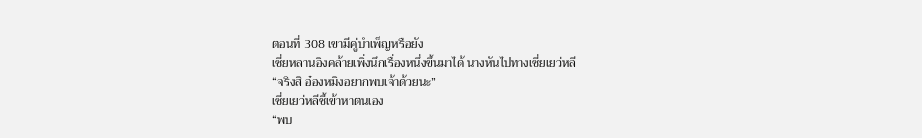ตอนที่ 308 เขามีคู่บำเพ็ญหรือยัง
เซี่ยหลานอิงคล้ายเพิ่งนึกเรื่องหนึ่งขึ้นมาได้ นางหันไปทางเซี่ยเยว่หลี
“จริงสิ อ๋องหมิงอยากพบเจ้าด้วยนะ”
เซี่ยเยว่หลีชี้เข้าหาตนเอง
“พบ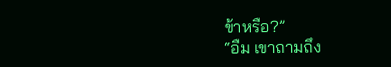ข้าหรือ?”
“อืม เขาถามถึง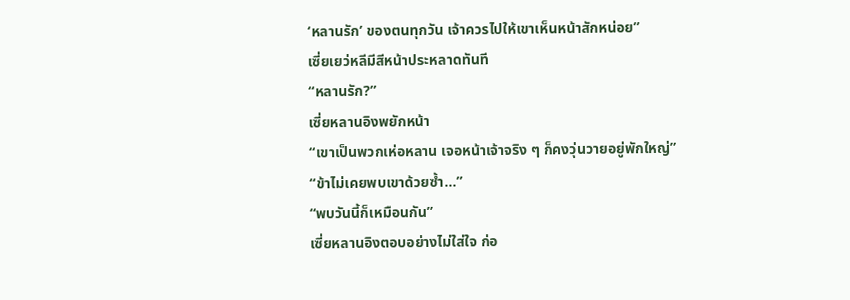‘หลานรัก’ ของตนทุกวัน เจ้าควรไปให้เขาเห็นหน้าสักหน่อย”
เซี่ยเยว่หลีมีสีหน้าประหลาดทันที
“หลานรัก?”
เซี่ยหลานอิงพยักหน้า
“เขาเป็นพวกเห่อหลาน เจอหน้าเจ้าจริง ๆ ก็คงวุ่นวายอยู่พักใหญ่”
“ข้าไม่เคยพบเขาด้วยซ้ำ...”
“พบวันนี้ก็เหมือนกัน”
เซี่ยหลานอิงตอบอย่างไม่ใส่ใจ ก่อ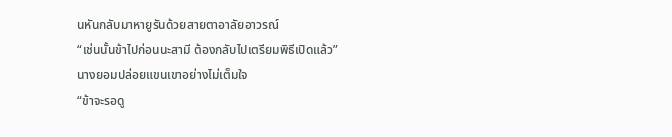นหันกลับมาหายูรันด้วยสายตาอาลัยอาวรณ์
“เช่นนั้นข้าไปก่อนนะสามี ต้องกลับไปเตรียมพิธีเปิดแล้ว”
นางยอมปล่อยแขนเขาอย่างไม่เต็มใจ
“ข้าจะรอดู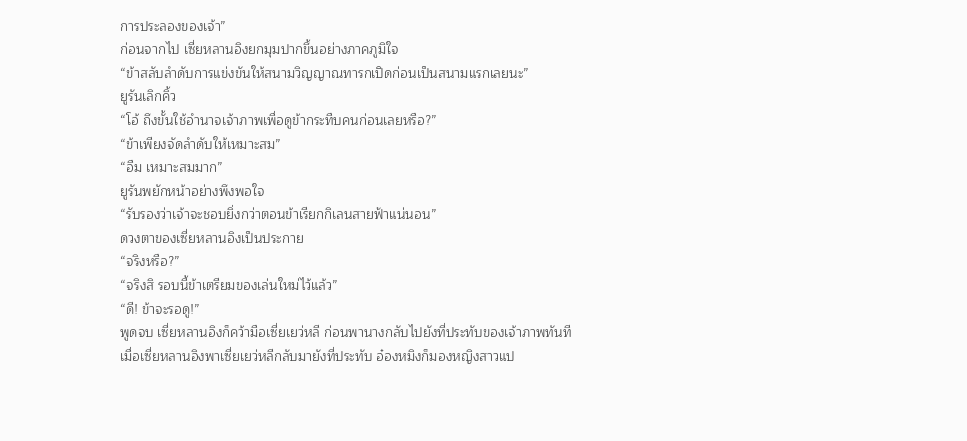การประลองของเจ้า”
ก่อนจากไป เซี่ยหลานอิงยกมุมปากขึ้นอย่างภาคภูมิใจ
“ข้าสลับลำดับการแข่งขันให้สนามวิญญาณทารกเปิดก่อนเป็นสนามแรกเลยนะ”
ยูรันเลิกคิ้ว
“โอ้ ถึงขั้นใช้อำนาจเจ้าภาพเพื่อดูข้ากระทืบคนก่อนเลยหรือ?”
“ข้าเพียงจัดลำดับให้เหมาะสม”
“อืม เหมาะสมมาก”
ยูรันพยักหน้าอย่างพึงพอใจ
“รับรองว่าเจ้าจะชอบยิ่งกว่าตอนข้าเรียกกิเลนสายฟ้าแน่นอน”
ดวงตาของเซี่ยหลานอิงเป็นประกาย
“จริงหรือ?”
“จริงสิ รอบนี้ข้าเตรียมของเล่นใหม่ไว้แล้ว”
“ดี! ข้าจะรอดู!”
พูดจบ เซี่ยหลานอิงก็คว้ามือเซี่ยเยว่หลี ก่อนพานางกลับไปยังที่ประทับของเจ้าภาพทันที
เมื่อเซี่ยหลานอิงพาเซี่ยเยว่หลีกลับมายังที่ประทับ อ๋องหมิงก็มองหญิงสาวแป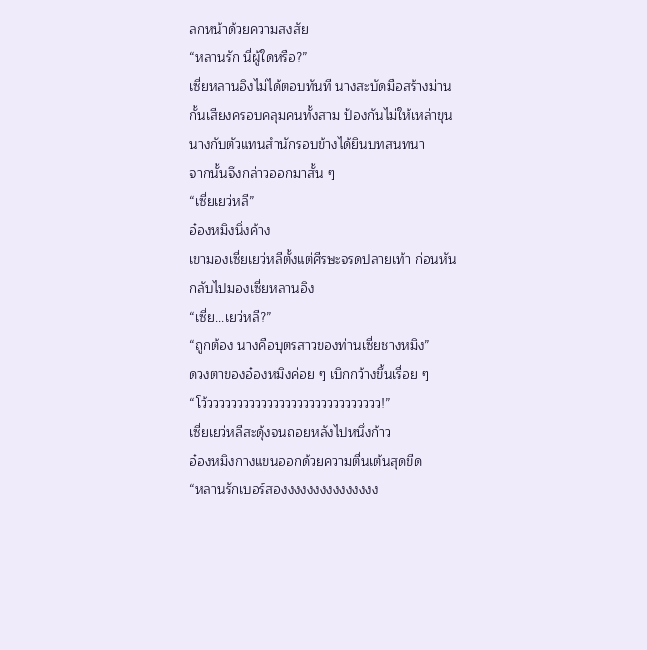ลกหน้าด้วยความสงสัย
“หลานรัก นี่ผู้ใดหรือ?”
เซี่ยหลานอิงไม่ได้ตอบทันที นางสะบัดมือสร้างม่านกั้นเสียงครอบคลุมคนทั้งสาม ป้องกันไม่ให้เหล่าขุนนางกับตัวแทนสำนักรอบข้างได้ยินบทสนทนา
จากนั้นจึงกล่าวออกมาสั้น ๆ
“เซี่ยเยว่หลี”
อ๋องหมิงนิ่งค้าง
เขามองเซี่ยเยว่หลีตั้งแต่ศีรษะจรดปลายเท้า ก่อนหันกลับไปมองเซี่ยหลานอิง
“เซี่ย...เยว่หลี?”
“ถูกต้อง นางคือบุตรสาวของท่านเซี่ยชางหมิง”
ดวงตาของอ๋องหมิงค่อย ๆ เบิกกว้างขึ้นเรื่อย ๆ
“โว้ววววววววววววววววววววววววววววว!”
เซี่ยเยว่หลีสะดุ้งจนถอยหลังไปหนึ่งก้าว
อ๋องหมิงกางแขนออกด้วยความตื่นเต้นสุดขีด
“หลานรักเบอร์สองงงงงงงงงงงงงงง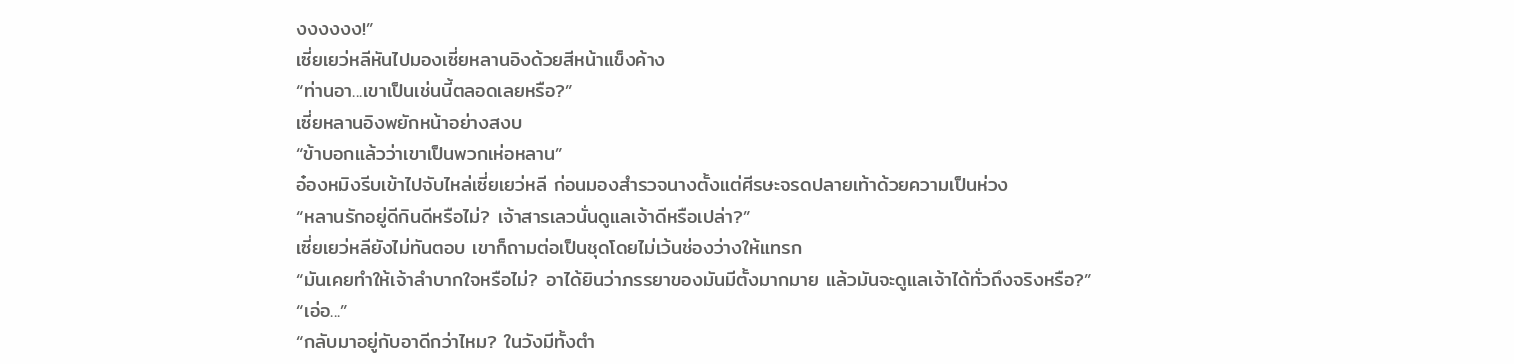งงงงงง!”
เซี่ยเยว่หลีหันไปมองเซี่ยหลานอิงด้วยสีหน้าแข็งค้าง
“ท่านอา...เขาเป็นเช่นนี้ตลอดเลยหรือ?”
เซี่ยหลานอิงพยักหน้าอย่างสงบ
“ข้าบอกแล้วว่าเขาเป็นพวกเห่อหลาน”
อ๋องหมิงรีบเข้าไปจับไหล่เซี่ยเยว่หลี ก่อนมองสำรวจนางตั้งแต่ศีรษะจรดปลายเท้าด้วยความเป็นห่วง
“หลานรักอยู่ดีกินดีหรือไม่? เจ้าสารเลวนั่นดูแลเจ้าดีหรือเปล่า?”
เซี่ยเยว่หลียังไม่ทันตอบ เขาก็ถามต่อเป็นชุดโดยไม่เว้นช่องว่างให้แทรก
“มันเคยทำให้เจ้าลำบากใจหรือไม่? อาได้ยินว่าภรรยาของมันมีตั้งมากมาย แล้วมันจะดูแลเจ้าได้ทั่วถึงจริงหรือ?”
“เอ่อ...”
“กลับมาอยู่กับอาดีกว่าไหม? ในวังมีทั้งตำ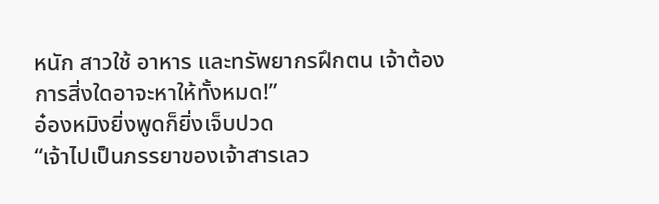หนัก สาวใช้ อาหาร และทรัพยากรฝึกตน เจ้าต้องการสิ่งใดอาจะหาให้ทั้งหมด!”
อ๋องหมิงยิ่งพูดก็ยิ่งเจ็บปวด
“เจ้าไปเป็นภรรยาของเจ้าสารเลว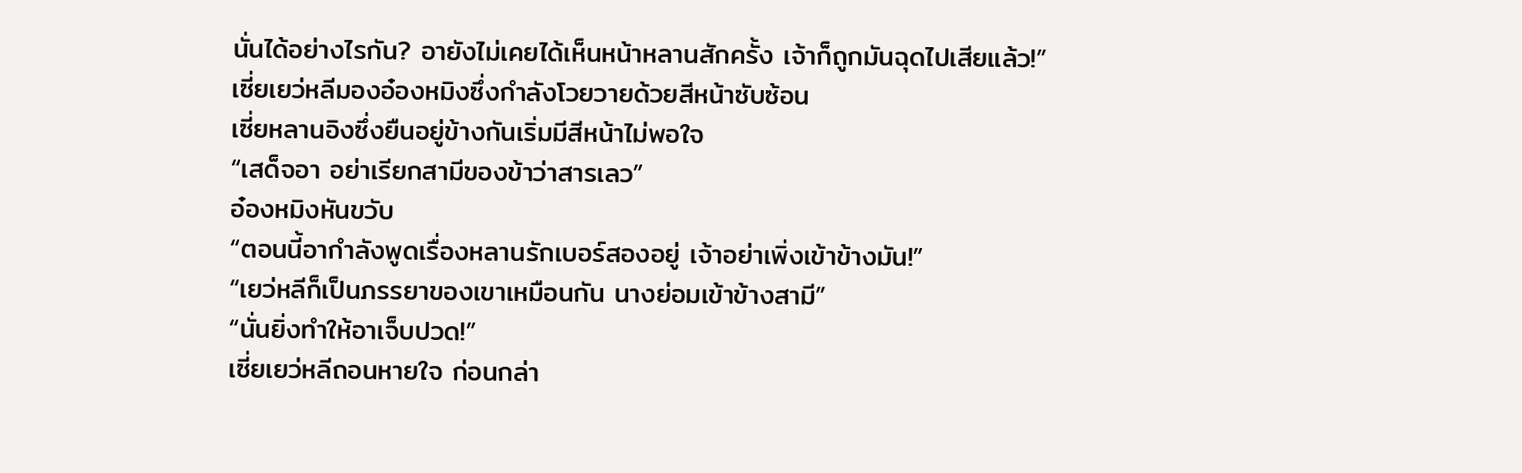นั่นได้อย่างไรกัน? อายังไม่เคยได้เห็นหน้าหลานสักครั้ง เจ้าก็ถูกมันฉุดไปเสียแล้ว!”
เซี่ยเยว่หลีมองอ๋องหมิงซึ่งกำลังโวยวายด้วยสีหน้าซับซ้อน
เซี่ยหลานอิงซึ่งยืนอยู่ข้างกันเริ่มมีสีหน้าไม่พอใจ
“เสด็จอา อย่าเรียกสามีของข้าว่าสารเลว”
อ๋องหมิงหันขวับ
“ตอนนี้อากำลังพูดเรื่องหลานรักเบอร์สองอยู่ เจ้าอย่าเพิ่งเข้าข้างมัน!”
“เยว่หลีก็เป็นภรรยาของเขาเหมือนกัน นางย่อมเข้าข้างสามี”
“นั่นยิ่งทำให้อาเจ็บปวด!”
เซี่ยเยว่หลีถอนหายใจ ก่อนกล่า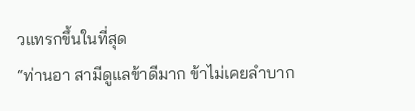วแทรกขึ้นในที่สุด
“ท่านอา สามีดูแลข้าดีมาก ข้าไม่เคยลำบาก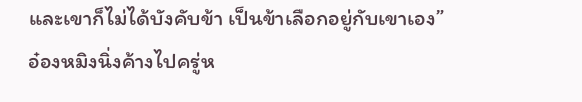และเขาก็ไม่ได้บังคับข้า เป็นข้าเลือกอยู่กับเขาเอง”
อ๋องหมิงนิ่งค้างไปครู่ห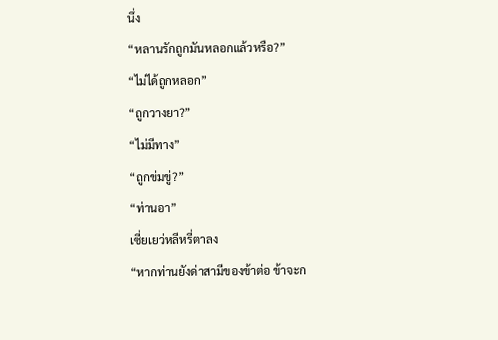นึ่ง
“หลานรักถูกมันหลอกแล้วหรือ?”
“ไม่ได้ถูกหลอก”
“ถูกวางยา?”
“ไม่มีทาง”
“ถูกข่มขู่?”
“ท่านอา”
เซี่ยเยว่หลีหรี่ตาลง
“หากท่านยังด่าสามีของข้าต่อ ข้าจะก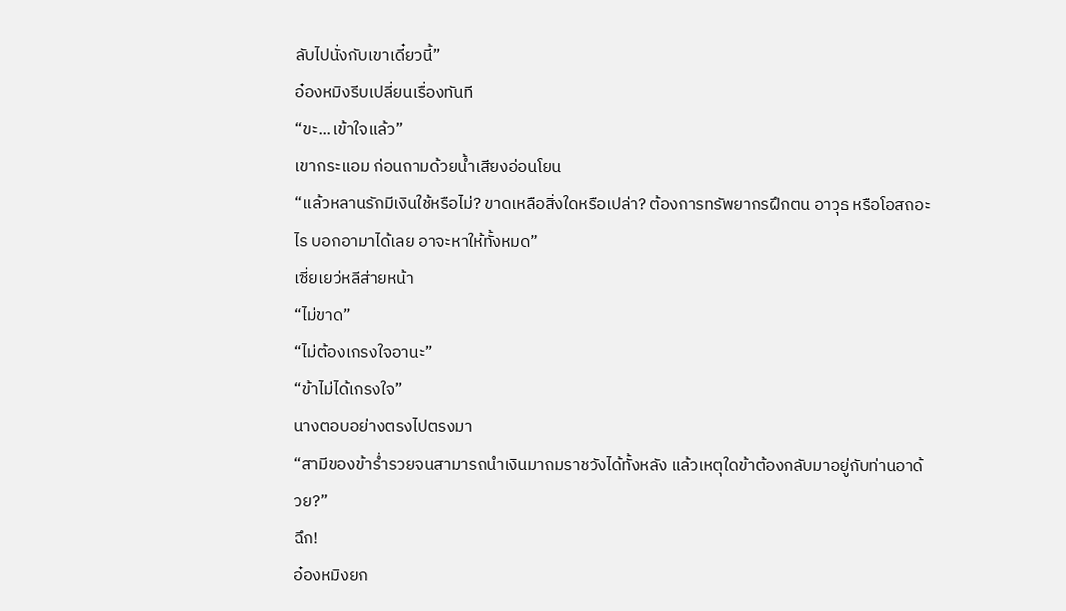ลับไปนั่งกับเขาเดี๋ยวนี้”
อ๋องหมิงรีบเปลี่ยนเรื่องทันที
“ขะ...เข้าใจแล้ว”
เขากระแอม ก่อนถามด้วยน้ำเสียงอ่อนโยน
“แล้วหลานรักมีเงินใช้หรือไม่? ขาดเหลือสิ่งใดหรือเปล่า? ต้องการทรัพยากรฝึกตน อาวุธ หรือโอสถอะไร บอกอามาได้เลย อาจะหาให้ทั้งหมด”
เซี่ยเยว่หลีส่ายหน้า
“ไม่ขาด”
“ไม่ต้องเกรงใจอานะ”
“ข้าไม่ได้เกรงใจ”
นางตอบอย่างตรงไปตรงมา
“สามีของข้าร่ำรวยจนสามารถนำเงินมาถมราชวังได้ทั้งหลัง แล้วเหตุใดข้าต้องกลับมาอยู่กับท่านอาด้วย?”
ฉึก!
อ๋องหมิงยก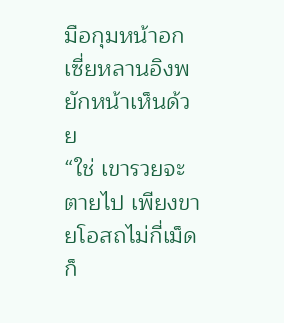มือกุมหน้าอก
เซี่ยหลานอิงพยักหน้าเห็นด้วย
“ใช่ เขารวยจะตายไป เพียงขายโอสถไม่กี่เม็ดก็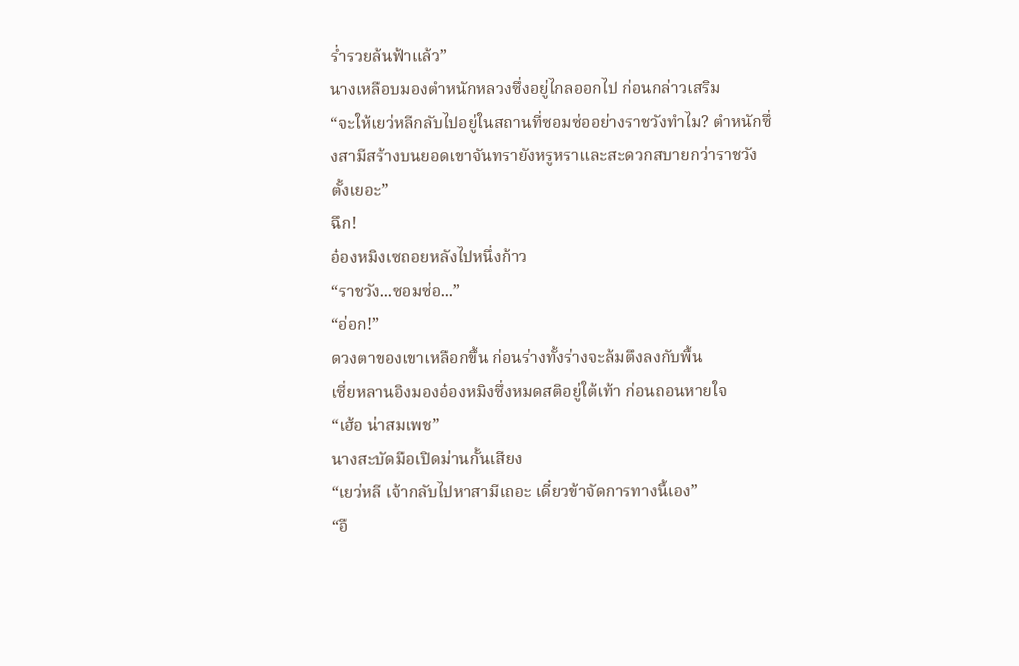ร่ำรวยล้นฟ้าแล้ว”
นางเหลือบมองตำหนักหลวงซึ่งอยู่ไกลออกไป ก่อนกล่าวเสริม
“จะให้เยว่หลีกลับไปอยู่ในสถานที่ซอมซ่ออย่างราชวังทำไม? ตำหนักซึ่งสามีสร้างบนยอดเขาจันทรายังหรูหราและสะดวกสบายกว่าราชวังตั้งเยอะ”
ฉึก!
อ๋องหมิงเซถอยหลังไปหนึ่งก้าว
“ราชวัง...ซอมซ่อ...”
“อ่อก!”
ดวงตาของเขาเหลือกขึ้น ก่อนร่างทั้งร่างจะล้มตึงลงกับพื้น
เซี่ยหลานอิงมองอ๋องหมิงซึ่งหมดสติอยู่ใต้เท้า ก่อนถอนหายใจ
“เฮ้อ น่าสมเพช”
นางสะบัดมือเปิดม่านกั้นเสียง
“เยว่หลี เจ้ากลับไปหาสามีเถอะ เดี๋ยวข้าจัดการทางนี้เอง”
“อื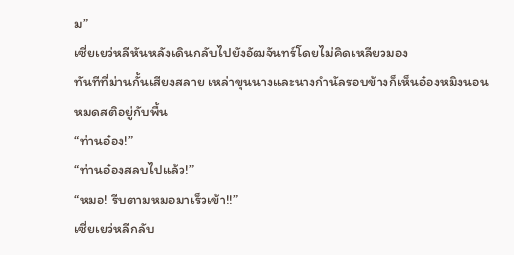ม”
เซี่ยเยว่หลีหันหลังเดินกลับไปยังอัฒจันทร์โดยไม่คิดเหลียวมอง
ทันทีที่ม่านกั้นเสียงสลาย เหล่าขุนนางและนางกำนัลรอบข้างก็เห็นอ๋องหมิงนอนหมดสติอยู่กับพื้น
“ท่านอ๋อง!”
“ท่านอ๋องสลบไปแล้ว!”
“หมอ! รีบตามหมอมาเร็วเข้า!!”
เซี่ยเยว่หลีกลับ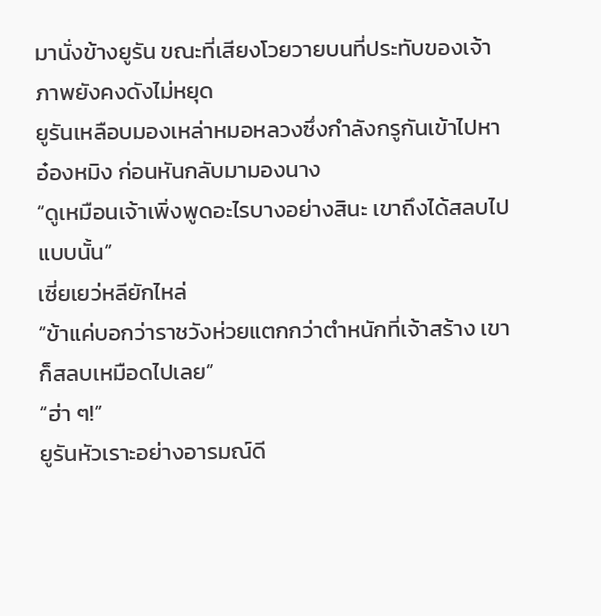มานั่งข้างยูรัน ขณะที่เสียงโวยวายบนที่ประทับของเจ้าภาพยังคงดังไม่หยุด
ยูรันเหลือบมองเหล่าหมอหลวงซึ่งกำลังกรูกันเข้าไปหาอ๋องหมิง ก่อนหันกลับมามองนาง
“ดูเหมือนเจ้าเพิ่งพูดอะไรบางอย่างสินะ เขาถึงได้สลบไปแบบนั้น”
เซี่ยเยว่หลียักไหล่
“ข้าแค่บอกว่าราชวังห่วยแตกกว่าตำหนักที่เจ้าสร้าง เขาก็สลบเหมือดไปเลย”
“ฮ่า ๆ!”
ยูรันหัวเราะอย่างอารมณ์ดี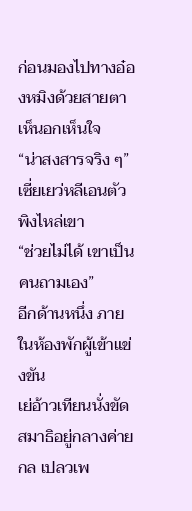ก่อนมองไปทางอ๋องหมิงด้วยสายตาเห็นอกเห็นใจ
“น่าสงสารจริง ๆ”
เซี่ยเยว่หลีเอนตัวพิงไหล่เขา
“ช่วยไม่ได้ เขาเป็นคนถามเอง”
อีกด้านหนึ่ง ภายในห้องพักผู้เข้าแข่งขัน
เย่อ้าวเทียนนั่งขัดสมาธิอยู่กลางค่ายกล เปลวเพ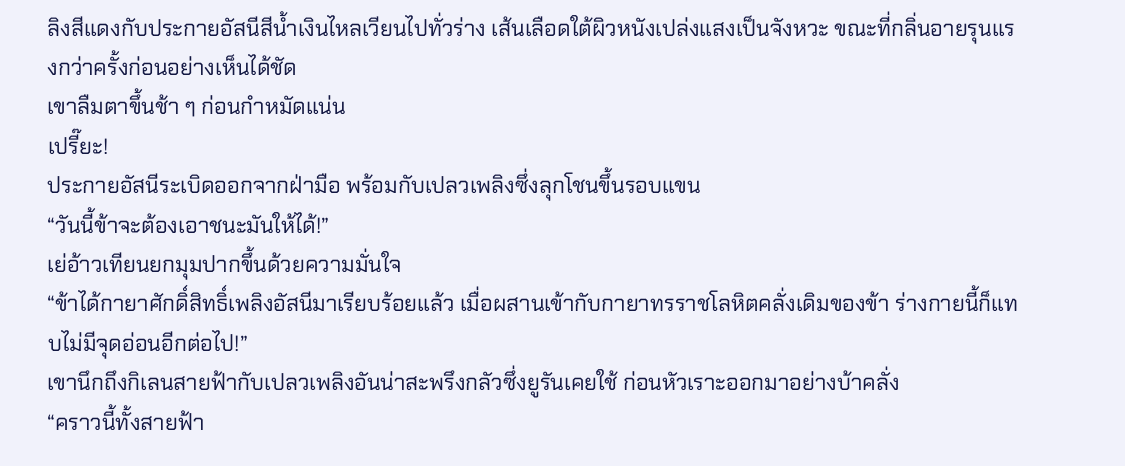ลิงสีแดงกับประกายอัสนีสีน้ำเงินไหลเวียนไปทั่วร่าง เส้นเลือดใต้ผิวหนังเปล่งแสงเป็นจังหวะ ขณะที่กลิ่นอายรุนแรงกว่าครั้งก่อนอย่างเห็นได้ชัด
เขาลืมตาขึ้นช้า ๆ ก่อนกำหมัดแน่น
เปรี๊ยะ!
ประกายอัสนีระเบิดออกจากฝ่ามือ พร้อมกับเปลวเพลิงซึ่งลุกโชนขึ้นรอบแขน
“วันนี้ข้าจะต้องเอาชนะมันให้ได้!”
เย่อ้าวเทียนยกมุมปากขึ้นด้วยความมั่นใจ
“ข้าได้กายาศักดิ์สิทธิ์เพลิงอัสนีมาเรียบร้อยแล้ว เมื่อผสานเข้ากับกายาทรราชโลหิตคลั่งเดิมของข้า ร่างกายนี้ก็แทบไม่มีจุดอ่อนอีกต่อไป!”
เขานึกถึงกิเลนสายฟ้ากับเปลวเพลิงอันน่าสะพรึงกลัวซึ่งยูรันเคยใช้ ก่อนหัวเราะออกมาอย่างบ้าคลั่ง
“คราวนี้ทั้งสายฟ้า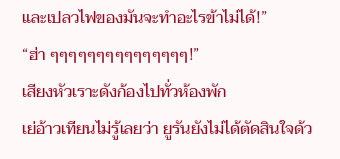และเปลวไฟของมันจะทำอะไรข้าไม่ได้!”
“ฮ่า ๆๆๆๆๆๆๆๆๆๆๆๆๆๆๆ!”
เสียงหัวเราะดังก้องไปทั่วห้องพัก
เย่อ้าวเทียนไม่รู้เลยว่า ยูรันยังไม่ได้ตัดสินใจด้ว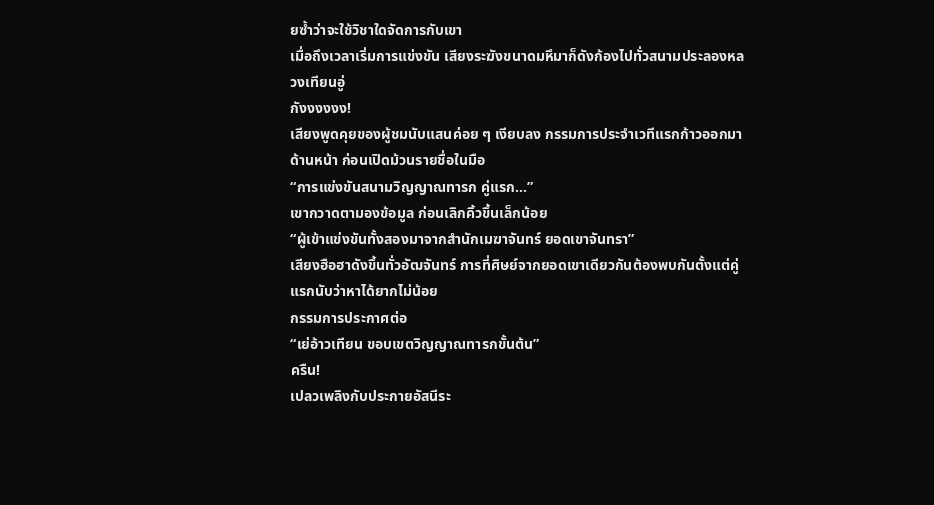ยซ้ำว่าจะใช้วิชาใดจัดการกับเขา
เมื่อถึงเวลาเริ่มการแข่งขัน เสียงระฆังขนาดมหึมาก็ดังก้องไปทั่วสนามประลองหลวงเทียนอู่
กังงงงงง!
เสียงพูดคุยของผู้ชมนับแสนค่อย ๆ เงียบลง กรรมการประจำเวทีแรกก้าวออกมาด้านหน้า ก่อนเปิดม้วนรายชื่อในมือ
“การแข่งขันสนามวิญญาณทารก คู่แรก...”
เขากวาดตามองข้อมูล ก่อนเลิกคิ้วขึ้นเล็กน้อย
“ผู้เข้าแข่งขันทั้งสองมาจากสำนักเมฆาจันทร์ ยอดเขาจันทรา”
เสียงฮือฮาดังขึ้นทั่วอัฒจันทร์ การที่ศิษย์จากยอดเขาเดียวกันต้องพบกันตั้งแต่คู่แรกนับว่าหาได้ยากไม่น้อย
กรรมการประกาศต่อ
“เย่อ้าวเทียน ขอบเขตวิญญาณทารกขั้นต้น”
ครืน!
เปลวเพลิงกับประกายอัสนีระ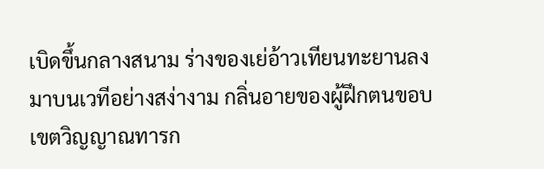เบิดขึ้นกลางสนาม ร่างของเย่อ้าวเทียนทะยานลงมาบนเวทีอย่างสง่างาม กลิ่นอายของผู้ฝึกตนขอบเขตวิญญาณทารก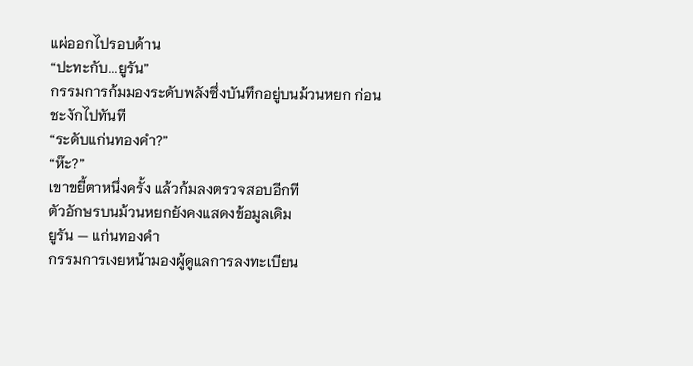แผ่ออกไปรอบด้าน
“ปะทะกับ...ยูรัน”
กรรมการก้มมองระดับพลังซึ่งบันทึกอยู่บนม้วนหยก ก่อนชะงักไปทันที
“ระดับแก่นทองคำ?”
“ห๊ะ?”
เขาขยี้ตาหนึ่งครั้ง แล้วก้มลงตรวจสอบอีกที
ตัวอักษรบนม้วนหยกยังคงแสดงข้อมูลเดิม
ยูรัน — แก่นทองคำ
กรรมการเงยหน้ามองผู้ดูแลการลงทะเบียน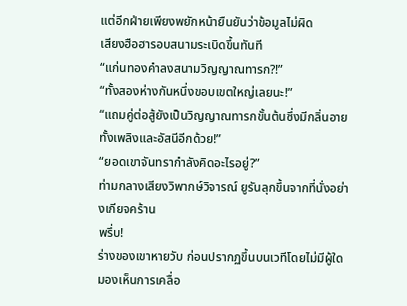แต่อีกฝ่ายเพียงพยักหน้ายืนยันว่าข้อมูลไม่ผิด
เสียงฮือฮารอบสนามระเบิดขึ้นทันที
“แก่นทองคำลงสนามวิญญาณทารก?!”
“ทั้งสองห่างกันหนึ่งขอบเขตใหญ่เลยนะ!”
“แถมคู่ต่อสู้ยังเป็นวิญญาณทารกขั้นต้นซึ่งมีกลิ่นอายทั้งเพลิงและอัสนีอีกด้วย!”
“ยอดเขาจันทรากำลังคิดอะไรอยู่?”
ท่ามกลางเสียงวิพากษ์วิจารณ์ ยูรันลุกขึ้นจากที่นั่งอย่างเกียจคร้าน
พรึ่บ!
ร่างของเขาหายวับ ก่อนปรากฏขึ้นบนเวทีโดยไม่มีผู้ใดมองเห็นการเคลื่อ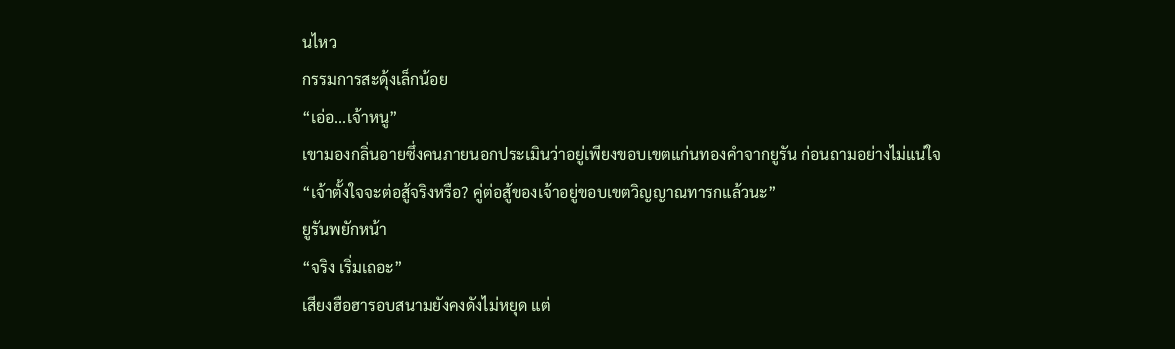นไหว
กรรมการสะดุ้งเล็กน้อย
“เอ่อ...เจ้าหนู”
เขามองกลิ่นอายซึ่งคนภายนอกประเมินว่าอยู่เพียงขอบเขตแก่นทองคำจากยูรัน ก่อนถามอย่างไม่แน่ใจ
“เจ้าตั้งใจจะต่อสู้จริงหรือ? คู่ต่อสู้ของเจ้าอยู่ขอบเขตวิญญาณทารกแล้วนะ”
ยูรันพยักหน้า
“จริง เริ่มเถอะ”
เสียงฮือฮารอบสนามยังคงดังไม่หยุด แต่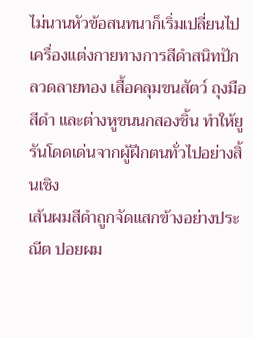ไม่นานหัวข้อสนทนาก็เริ่มเปลี่ยนไป
เครื่องแต่งกายทางการสีดำสนิทปักลวดลายทอง เสื้อคลุมขนสัตว์ ถุงมือสีดำ และต่างหูขนนกสองชิ้น ทำให้ยูรันโดดเด่นจากผู้ฝึกตนทั่วไปอย่างสิ้นเชิง
เส้นผมสีดำถูกจัดแสกข้างอย่างประณีต ปอยผม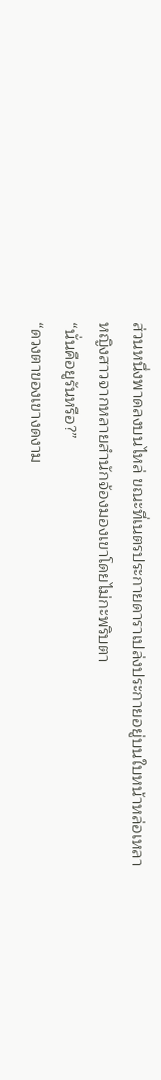ส่วนหนึ่งพาดลงบนไหล่ ขณะที่เนตรประกายดาราเปล่งประกายอยู่บนใบหน้าหล่อเหลา
หญิงสาวจากหลายสำนักจ้องมองเขาโดยไม่กะพริบตา
“นั่นคือยูรันหรือ?”
“ดวงตาของเขางดงาม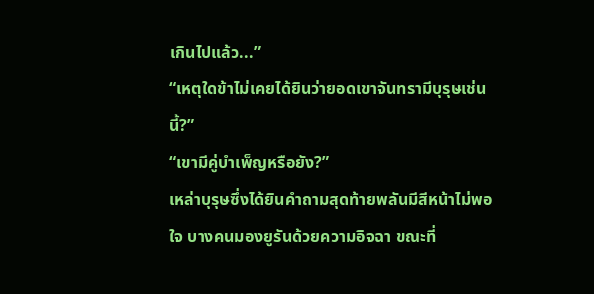เกินไปแล้ว...”
“เหตุใดข้าไม่เคยได้ยินว่ายอดเขาจันทรามีบุรุษเช่นนี้?”
“เขามีคู่บำเพ็ญหรือยัง?”
เหล่าบุรุษซึ่งได้ยินคำถามสุดท้ายพลันมีสีหน้าไม่พอใจ บางคนมองยูรันด้วยความอิจฉา ขณะที่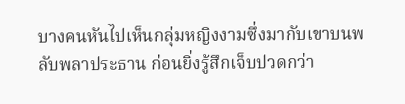บางคนหันไปเห็นกลุ่มหญิงงามซึ่งมากับเขาบนพลับพลาประธาน ก่อนยิ่งรู้สึกเจ็บปวดกว่า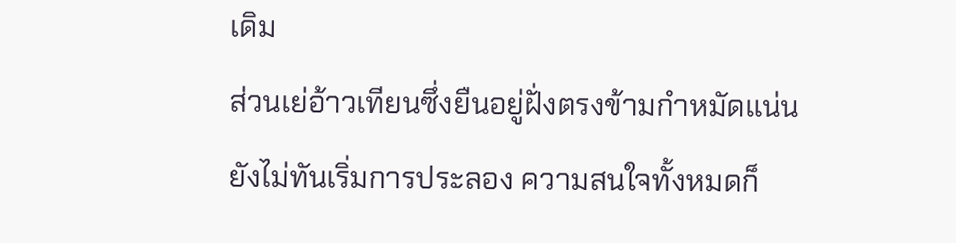เดิม
ส่วนเย่อ้าวเทียนซึ่งยืนอยู่ฝั่งตรงข้ามกำหมัดแน่น
ยังไม่ทันเริ่มการประลอง ความสนใจทั้งหมดก็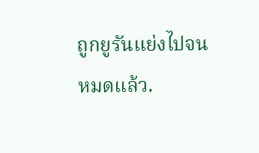ถูกยูรันแย่งไปจนหมดแล้ว.